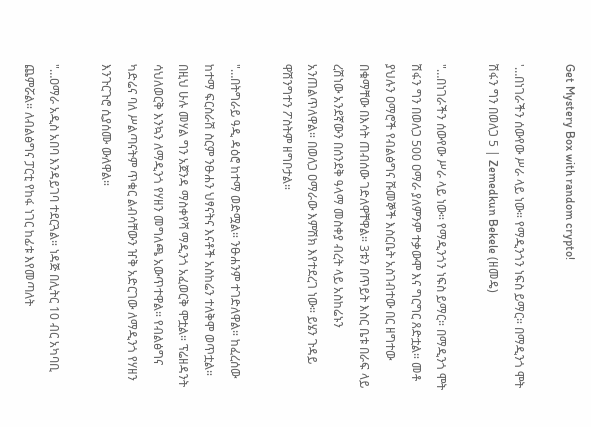Get Mystery Box with random crypto!

'…በነገራችን ሰውየው ሥራ ላይ ነው። የማዲንጎን ነፍስ ይማር። በማዲንጎ ሞት ሽፋን ግን በወለጋ 5 | Zemedkun Bekele (ዘመዴ)

"…በነገራችን ሰውየው ሥራ ላይ ነው። የማዲንጎን ነፍስ ይማር። በማዲንጎ ሞት ሽፋን ግን በወለጋ 500 ዐማራ ያለምንም ተቃውሞ እና ግርግር ጸድቷል። መቶ ያህሉን ዐማሮች የብልፅግና ሹመኞች እስርቤት አስገብተው በር ዘግተው በቁማቸው በእሳት ጠብሰው ገድለዋቸዋል። 3ቱን በጥይት እስር ቤቱ በራፍ ላይ ረሽነው አንደኛውን በሰንደቅ ዓላማ መስቀያ ብረት ላይ አስከሬኑን አንጠልጥለዋል። በወለጋ ዐማራው እምሽክ እየተደረገ ነው። ይሄን ጉዳይ ዋሽንግተን ፖስትም ዘግቦታል።

"…በትግራይ ዓዲ ዳዕሮ ከተማ ወድሟል። ንፁሐንም ተገድለዋል። ከፈረሰው ከተማ ፍርስራሽ ስርም ንፁሐን ህፃናትና እናቶች አስከሬን ተለቅሞ ወጥቷል። በዚህ ሁሉ መሃል ግን አጀንዳ ማስቀየሻ ማዲንጎ አፈወርቅ ሞቷል። ፕሬዘዳንት ሳህለወርቅ እንኳን ለማዲንጎ የሃዘን መግለጫ አውጥተዋል። የብልፅግና ካድሬና ባለ ሥልጣናትም ጥቁር ልብሳቸውን ዠቅ አድርገው ለማዲንጎ የሃዘን እንጉርጉሮ ሲያሰሙ ውለዋል።

"…ዐማራ አዲስ አበባ እንዳይገባ ተደርጓል። ነዳጅ በሊትር 10 ብር አካባቢ ጨምሯል። ለብልፅግና ፓርቲ የከፋ ነገር ከፊቱ እየመጣለት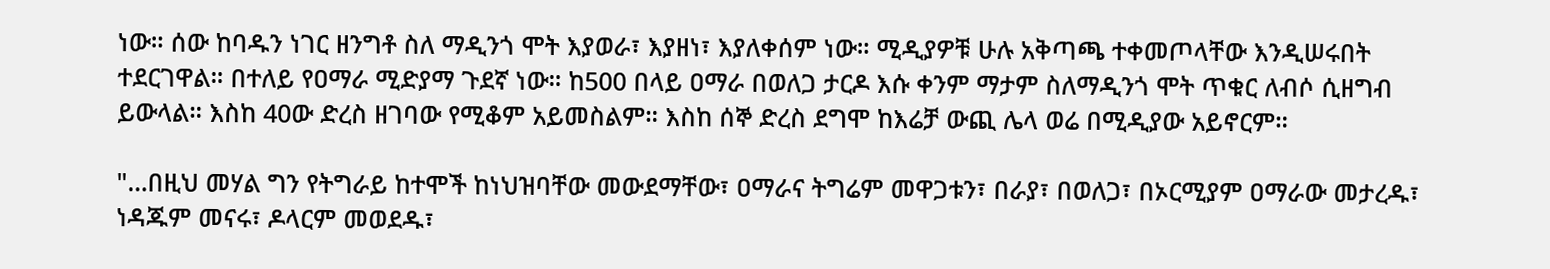ነው። ሰው ከባዱን ነገር ዘንግቶ ስለ ማዲንጎ ሞት እያወራ፣ እያዘነ፣ እያለቀሰም ነው። ሚዲያዎቹ ሁሉ አቅጣጫ ተቀመጦላቸው እንዲሠሩበት ተደርገዋል። በተለይ የዐማራ ሚድያማ ጉደኛ ነው። ከ500 በላይ ዐማራ በወለጋ ታርዶ እሱ ቀንም ማታም ስለማዲንጎ ሞት ጥቁር ለብሶ ሲዘግብ ይውላል። እስከ 40ው ድረስ ዘገባው የሚቆም አይመስልም። እስከ ሰኞ ድረስ ደግሞ ከእሬቻ ውጪ ሌላ ወሬ በሚዲያው አይኖርም።

"…በዚህ መሃል ግን የትግራይ ከተሞች ከነህዝባቸው መውደማቸው፣ ዐማራና ትግሬም መዋጋቱን፣ በራያ፣ በወለጋ፣ በኦርሚያም ዐማራው መታረዱ፣ ነዳጁም መናሩ፣ ዶላርም መወደዱ፣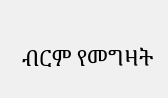ብርም የመግዛት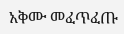አቅሙ መፈጥፈጡ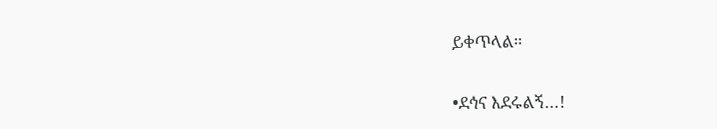ይቀጥላል።

•ደኅና እደሩልኝ…!